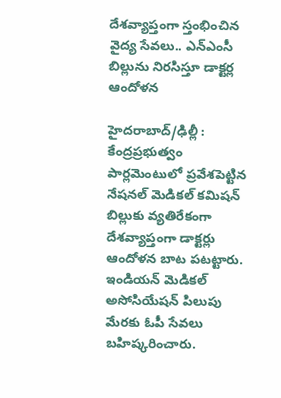దేశవ్యాప్తంగా స్తంభించిన వైద్య సేవలు.. ఎన్ఎంసీ బిల్లును నిరసిస్తూ డాక్టర్ల ఆందోళన

హైదరాబాద్/ఢిల్లీ : కేంద్రప్రభుత్వం పార్లమెంటులో ప్రవేశపెట్టిన నేషనల్ మెడికల్ కమిషన్ బిల్లుకు వ్యతిరేకంగా దేశవ్యాప్తంగా డాక్టర్లు ఆందోళన బాట పటట్టారు. ఇండియన్ మెడికల్ అసోసియేషన్ పిలుపు మేరకు ఓపీ సేవలు బహిష్కరించారు.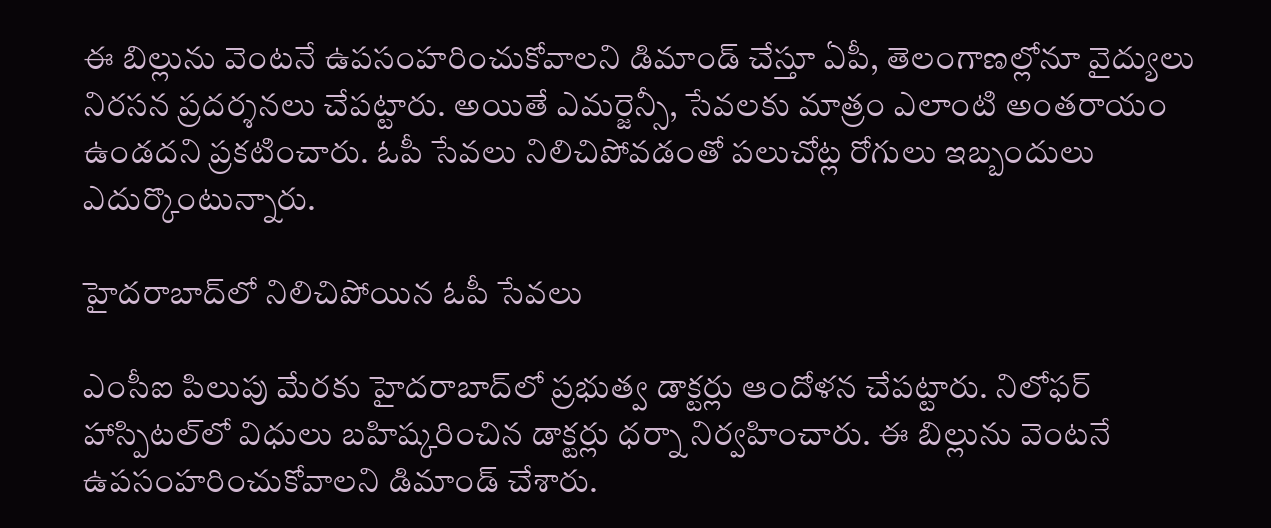ఈ బిల్లును వెంటనే ఉపసంహరించుకోవాలని డిమాండ్ చేస్తూ ఏపీ, తెలంగాణల్లోనూ వైద్యులు నిరసన ప్రదర్శనలు చేపట్టారు. అయితే ఎమర్జెన్సీ, సేవలకు మాత్రం ఎలాంటి అంతరాయం ఉండదని ప్రకటించారు. ఓపీ సేవలు నిలిచిపోవడంతో పలుచోట్ల రోగులు ఇబ్బందులు ఎదుర్కొంటున్నారు.

హైదరాబాద్‌లో నిలిచిపోయిన ఓపీ సేవలు

ఎంసీఐ పిలుపు మేరకు హైదరాబాద్‌లో ప్రభుత్వ డాక్టర్లు ఆందోళన చేపట్టారు. నిలోఫర్ హాస్పిటల్‌లో విధులు బహిష్కరించిన డాక్టర్లు ధర్నా నిర్వహించారు. ఈ బిల్లును వెంటనే ఉపసంహరించుకోవాలని డిమాండ్ చేశారు.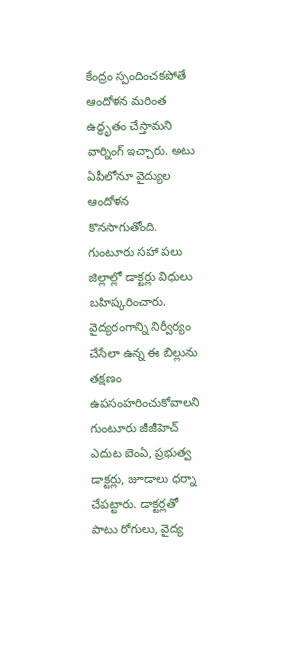కేంద్రం స్పందించకపోతే ఆందోళన మరింత ఉద్ధృతం చేస్తామని వార్నింగ్ ఇచ్చారు. అటు ఏపీలోనూ వైద్యుల ఆందోళన కొనసాగుతోంది. గుంటూరు సహా పలు జిల్లాల్లో డాక్టర్లు విధులు బహిష్కరించారు. వైద్యరంగాన్ని నిర్వీర్యం చేసేలా ఉన్న ఈ బిల్లును తక్షణం ఉపసంహరించుకోవాలని గుంటూరు జీజీహెచ్ ఎదుట ఐెంఏ, ప్రభుత్వ డాక్టర్లు, జూడాలు ధర్నా చేపట్టారు. డాక్టర్లతో పాటు రోగులు, వైద్య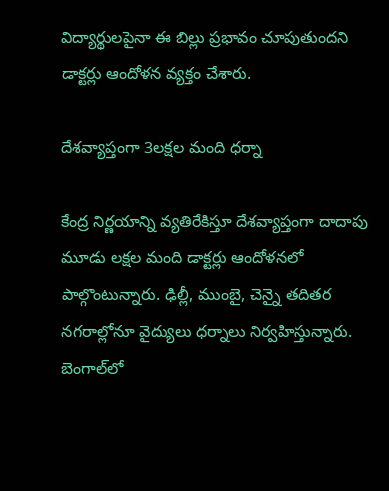విద్యార్థులపైనా ఈ బిల్లు ప్రభావం చూపుతుందని డాక్టర్లు ఆందోళన వ్యక్తం చేశారు.

దేశవ్యాప్తంగా 3లక్షల మంది ధర్నా

కేంద్ర నిర్ణయాన్ని వ్యతిరేకిస్తూ దేశవ్యాప్తంగా దాదాపు మూడు లక్షల మంది డాక్టర్లు ఆందోళనలో పాల్గొంటున్నారు. ఢిల్లీ, ముంబై, చెన్నై తదితర నగరాల్లోనూ వైద్యులు ధర్నాలు నిర్వహిస్తున్నారు. బెంగాల్‌లో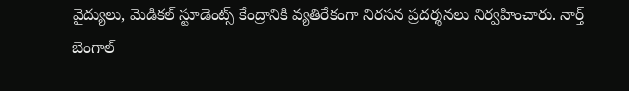వైద్యులు, మెడికల్ స్టూడెంట్స్ కేంద్రానికి వ్యతిరేకంగా నిరసన ప్రదర్శనలు నిర్వహించారు. నార్త్ బెంగాల్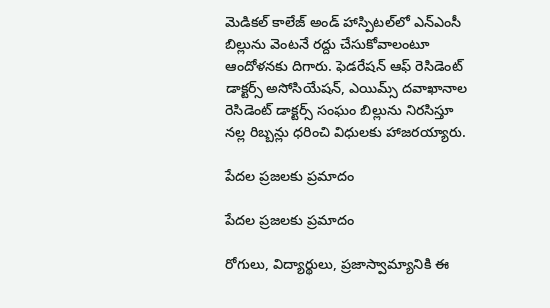మెడికల్ కాలేజ్ అండ్ హాస్పిటల్‌లో ఎన్ఎంసీ బిల్లును వెంటనే రద్దు చేసుకోవాలంటూ ఆందోళనకు దిగారు. ఫెడరేషన్ ఆఫ్ రెసిడెంట్ డాక్టర్స్ అసోసియేషన్, ఎయిమ్స్ దవాఖానాల రెసిడెంట్ డాక్టర్స్ సంఘం బిల్లును నిరసిస్తూ నల్ల రిబ్బన్లు ధరించి విధులకు హాజరయ్యారు.

పేదల ప్రజలకు ప్రమాదం

పేదల ప్రజలకు ప్రమాదం

రోగులు, విద్యార్థులు, ప్రజాస్వామ్యానికి ఈ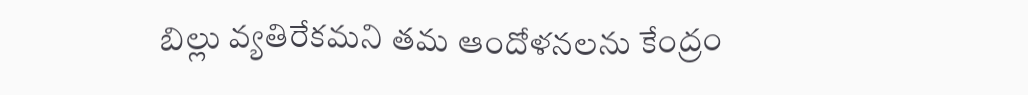బిల్లు వ్యతిరేకమని తమ ఆందోళనలను కేంద్రం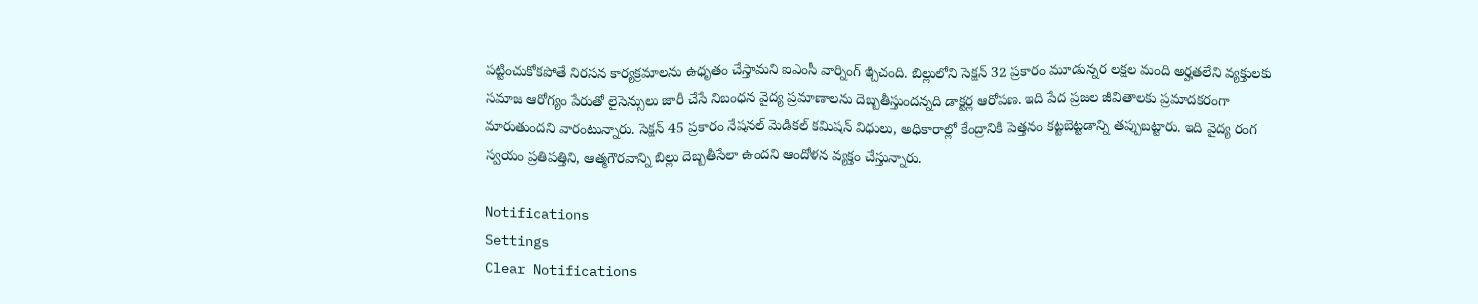పట్టించుకోకపోతే నిరసన కార్యక్రమాలను ఉధృతం చేస్తామని ఐఎంసీ వార్నింగ్ ఇ్చిచంది. బిల్లులోని సెక్షన్ 32 ప్రకారం మూడున్నర లక్షల మంది అర్హతలేని వ్యక్తులకు సమాజ ఆరోగ్యం పేరుతో లైసెన్సులు జారీ చేసే నిబంధన వైద్య ప్రమాణాలను దెబ్బతీస్తుందన్నది డాక్టర్ల ఆరోపణ. ఇది పేద ప్రజల జీవితాలకు ప్రమాదకరంగా మారుతుందని వారంటున్నారు. సెక్షన్ 45 ప్రకారం నేషనల్ మెడికల్ కమిషన్ విధులు, అధికారాల్లో కేంద్రానికి పెత్తనం కట్టబెట్టడాన్ని తప్పుబట్టారు. ఇది వైద్య రంగ స్వయం ప్రతిపత్తిని, ఆత్మగౌరవాన్ని బిల్లు దెబ్బతీసేలా ఉందని ఆందోళన వ్యక్తం చేస్తున్నారు.

Notifications
Settings
Clear Notifications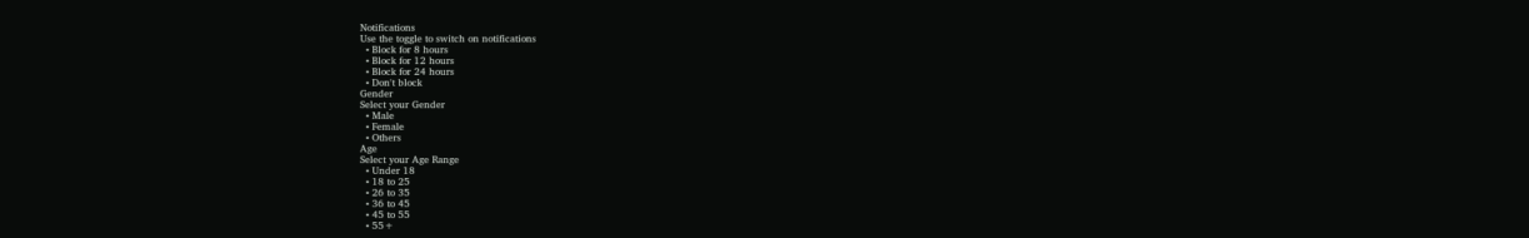Notifications
Use the toggle to switch on notifications
  • Block for 8 hours
  • Block for 12 hours
  • Block for 24 hours
  • Don't block
Gender
Select your Gender
  • Male
  • Female
  • Others
Age
Select your Age Range
  • Under 18
  • 18 to 25
  • 26 to 35
  • 36 to 45
  • 45 to 55
  • 55+